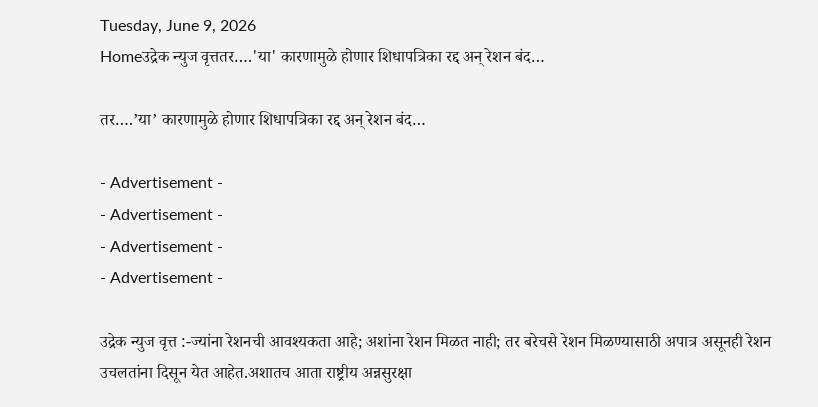Tuesday, June 9, 2026
Homeउद्रेक न्युज वृत्ततर….'या' कारणामुळे होणार शिधापत्रिका रद्द अन् रेशन बंद…

तर….’या’ कारणामुळे होणार शिधापत्रिका रद्द अन् रेशन बंद…

- Advertisement -
- Advertisement -
- Advertisement -
- Advertisement -

उद्रेक न्युज वृत्त :-ज्यांना रेशनची आवश्यकता आहे; अशांना रेशन मिळत नाही; तर बरेचसे रेशन मिळण्यासाठी अपात्र असूनही रेशन उचलतांना दिसून येत आहेत.अशातच आता राष्ट्रीय अन्नसुरक्षा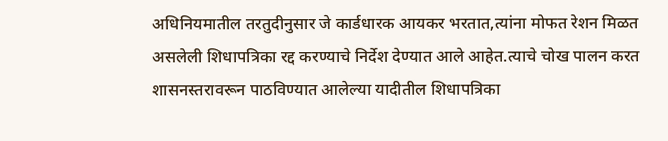अधिनियमातील तरतुदीनुसार जे कार्डधारक आयकर भरतात,त्यांना मोफत रेशन मिळत असलेली शिधापत्रिका रद्द करण्याचे निर्देश देण्यात आले आहेत.त्याचे चोख पालन करत शासनस्तरावरून पाठविण्यात आलेल्या यादीतील शिधापत्रिका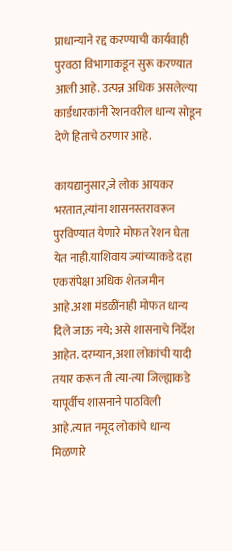प्राधान्याने रद्द करण्याची कार्यवाही पुरवठा विभागाकडून सुरू करण्यात आली आहे. उत्पन्न अधिक असलेल्या कार्डधारकांनी रेशनवरील धान्य सोडून देणे हिताचे ठरणार आहे.

कायद्यानुसार,जे लोक आयकर भरतात,त्यांना शासनस्तरावरून पुरविण्यात येणारे मोफत रेशन घेता येत नाही.याशिवाय ज्यांच्याकडे दहा एकरांपेक्षा अधिक शेतजमीन आहे.अशा मंडळींनाही मोफत धान्य दिले जाऊ नये; असे शासनाचे निर्देश आहेत. दरम्यान,अशा लोकांची यादी तयार करून ती त्या-त्या जिल्ह्याकडे यापूर्वीच शासनाने पाठविली आहे.त्यात नमूद लोकांचे धान्य मिळणारे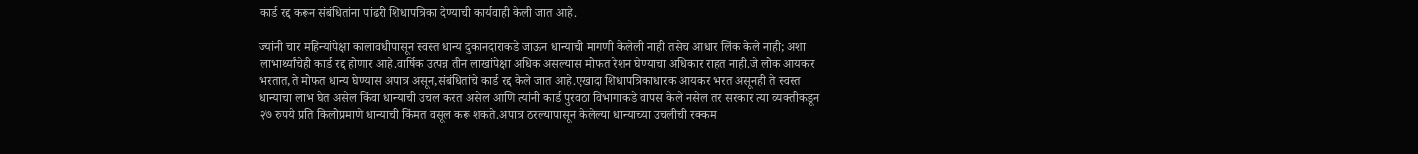कार्ड रद्द करून संबंधितांना पांढरी शिधापत्रिका देण्याची कार्यवाही केली जात आहे.

ज्यांनी चार महिन्यांपेक्षा कालावधीपासून स्वस्त धान्य दुकानदाराकडे जाऊन धान्याची मागणी केलेली नाही तसेच आधार लिंक केले नाही; अशा लाभार्थ्यांचेही कार्ड रद्द होणार आहे.वार्षिक उत्पन्न तीन लाखांपेक्षा अधिक असल्यास मोफत रेशन घेण्याचा अधिकार राहत नाही.जे लोक आयकर भरतात,ते मोफत धान्य घेण्यास अपात्र असून,संबंधितांचे कार्ड रद्द केले जात आहे.एखादा शिधापत्रिकाधारक आयकर भरत असूनही ते स्वस्त धान्याचा लाभ घेत असेल किंवा धान्याची उचल करत असेल आणि त्यांनी कार्ड पुरवठा विभागाकडे वापस केले नसेल तर सरकार त्या व्यक्तीकडून २७ रुपये प्रति किलोप्रमाणे धान्याची किंमत वसूल करू शकते.अपात्र ठरल्यापासून केलेल्या धान्याच्या उचलीची रक्कम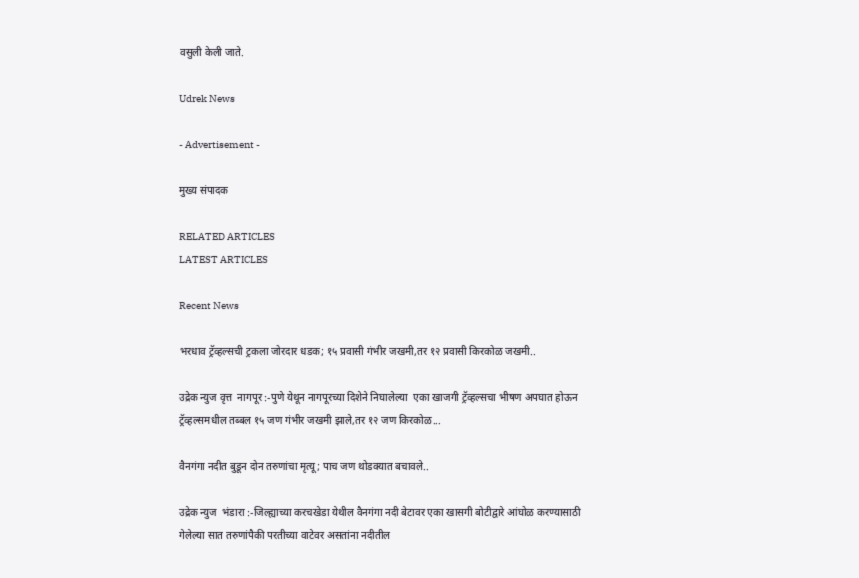वसुली केली जाते.

Udrek News

- Advertisement -

मुख्य संपादक

RELATED ARTICLES
LATEST ARTICLES

Recent News

भरधाव ट्रॅव्हल्सची ट्रकला जोरदार धडक; १५ प्रवासी गंभीर जखमी,तर १२ प्रवासी किरकोळ जखमी..

उद्रेक न्युज वृत्त  नागपूर :-पुणे येथून नागपूरच्या दिशेने निघालेल्या  एका खाजगी ट्रॅव्हल्सचा भीषण अपघात होऊन ट्रॅव्हल्समधील तब्बल १५ जण गंभीर जखमी झाले,तर १२ जण किरकोळ...

वैनगंगा नदीत बुडून दोन तरुणांचा मृत्यू; पाच जण थोडक्यात बचावले..

उद्रेक न्युज  भंडारा :-जिल्ह्याच्या करचखेडा येथील वैनगंगा नदी बेटावर एका खासगी बोटीद्वारे आंघोळ करण्यासाठी गेलेल्या सात तरुणांपैकी परतीच्या वाटेवर असतांना नदीतील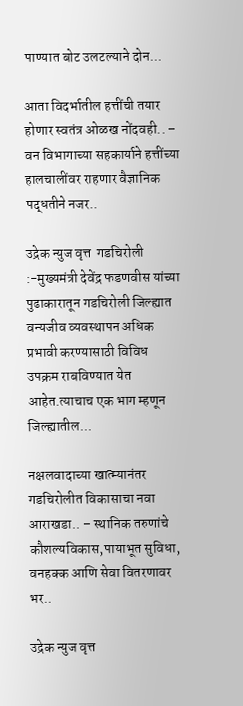पाण्यात बोट उलटल्याने दोन...

आता विदर्भातील हत्तींची तयार होणार स्वतंत्र ओळख नोंदवही.. – वन विभागाच्या सहकार्याने हत्तींच्या हालचालींवर राहणार वैज्ञानिक पद्धतीने नजर..

उद्रेक न्युज वृत्त  गडचिरोली :-मुख्यमंत्री देवेंद्र फडणवीस यांच्या पुढाकारातून गडचिरोली जिल्ह्यात वन्यजीव व्यवस्थापन अधिक प्रभावी करण्यासाठी विविध उपक्रम राबविण्यात येत आहेत.त्याचाच एक भाग म्हणून जिल्ह्यातील...

नक्षलवादाच्या खात्म्यानंतर गडचिरोलीत विकासाचा नवा आराखडा.. – स्थानिक तरुणांचे कौशल्यविकास,पायाभूत सुविधा, वनहक्क आणि सेवा वितरणावर भर..

उद्रेक न्युज वृत्त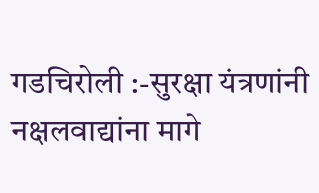गडचिरोली :-सुरक्षा यंत्रणांनी नक्षलवाद्यांना मागे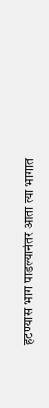हटण्यास भाग पाडल्यानंतर आता त्या भागात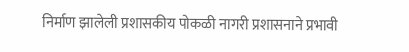निर्माण झालेली प्रशासकीय पोकळी नागरी प्रशासनाने प्रभावी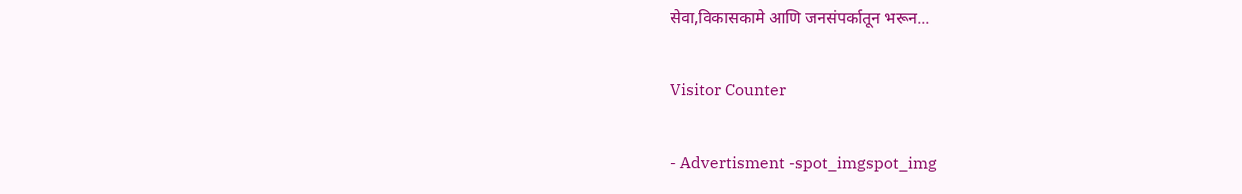सेवा,विकासकामे आणि जनसंपर्कातून भरून...

Visitor Counter

- Advertisment -spot_imgspot_img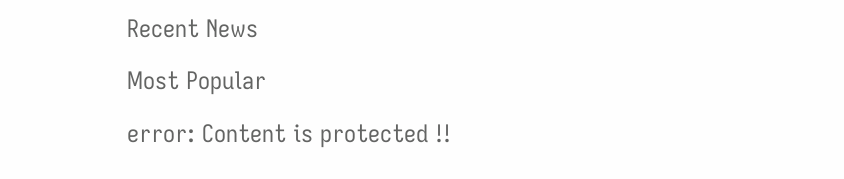Recent News

Most Popular

error: Content is protected !!